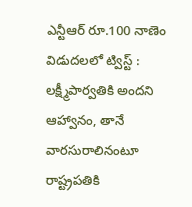ఎన్టీఆర్ రూ.100 నాణెం విడుదలలో ట్విస్ట్ : లక్ష్మీపార్వతికి అందని ఆహ్వానం, తానే వారసురాలినంటూ రాష్ట్రపతికి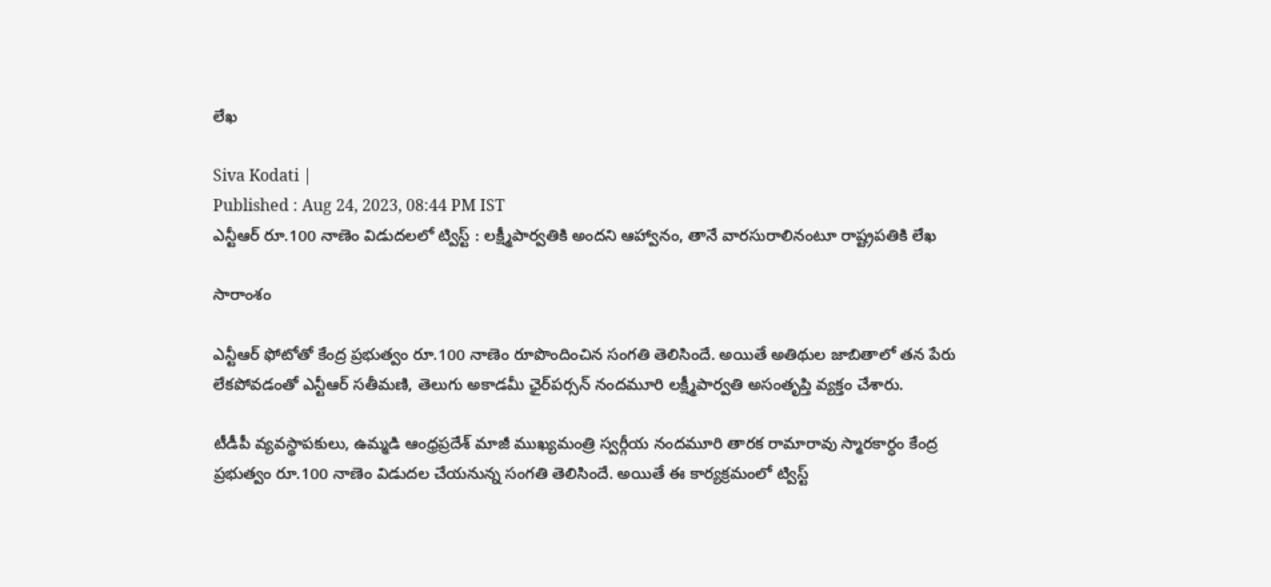లేఖ

Siva Kodati |
Published : Aug 24, 2023, 08:44 PM IST
ఎన్టీఆర్ రూ.100 నాణెం విడుదలలో ట్విస్ట్ : లక్ష్మీపార్వతికి అందని ఆహ్వానం, తానే వారసురాలినంటూ రాష్ట్రపతికి లేఖ

సారాంశం

ఎన్టీఆర్ ఫోటోతో కేంద్ర ప్రభుత్వం రూ.100 నాణెం రూపొందించిన సంగతి తెలిసిందే. అయితే అతిథుల జాబితాలో తన పేరు లేకపోవడంతో ఎన్టీఆర్ సతీమణి, తెలుగు అకాడమీ ఛైర్‌పర్సన్ నందమూరి లక్ష్మీపార్వతి అసంతృప్తి వ్యక్తం చేశారు.

టీడీపీ వ్యవస్థాపకులు, ఉమ్మడి ఆంధ్రప్రదేశ్ మాజీ ముఖ్యమంత్రి స్వర్గీయ నందమూరి తారక రామారావు స్మారకార్ధం కేంద్ర ప్రభుత్వం రూ.100 నాణెం విడుదల చేయనున్న సంగతి తెలిసిందే. అయితే ఈ కార్యక్రమంలో ట్విస్ట్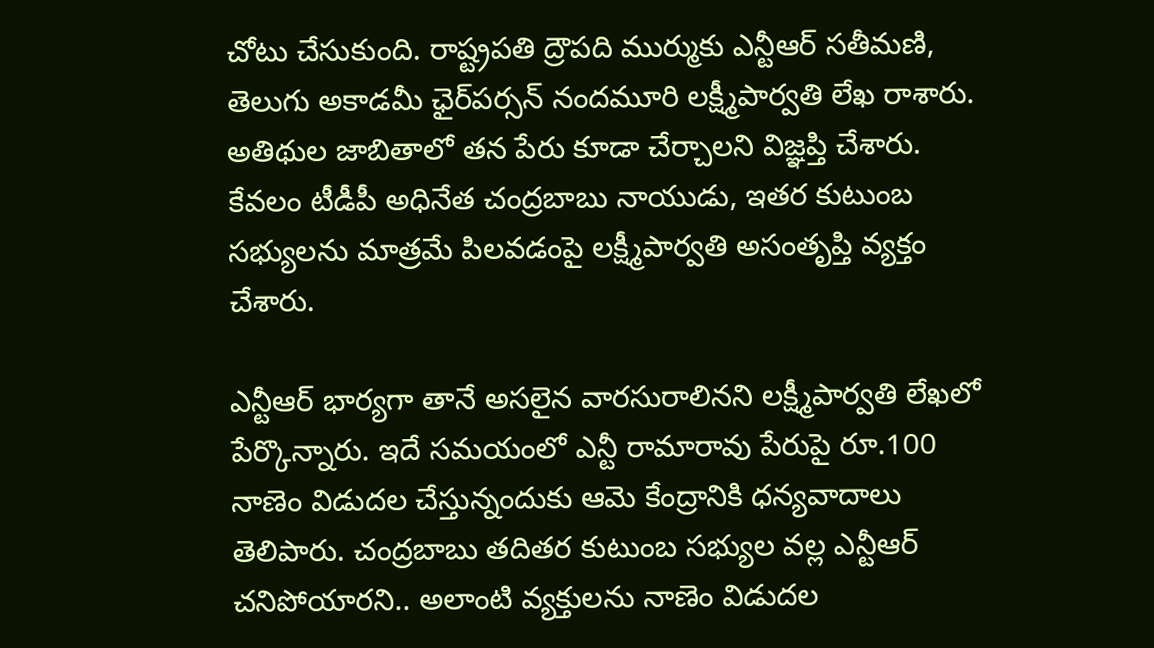చోటు చేసుకుంది. రాష్ట్రపతి ద్రౌపది ముర్ముకు ఎన్టీఆర్ సతీమణి, తెలుగు అకాడమీ ఛైర్‌పర్సన్ నందమూరి లక్ష్మీపార్వతి లేఖ రాశారు. అతిథుల జాబితాలో తన పేరు కూడా చేర్చాలని విజ్ఞప్తి చేశారు. కేవలం టీడీపీ అధినేత చంద్రబాబు నాయుడు, ఇతర కుటుంబ సభ్యులను మాత్రమే పిలవడంపై లక్ష్మీపార్వతి అసంతృప్తి వ్యక్తం చేశారు.

ఎన్టీఆర్ భార్యగా తానే అసలైన వారసురాలినని లక్ష్మీపార్వతి లేఖలో పేర్కొన్నారు. ఇదే సమయంలో ఎన్టీ రామారావు పేరుపై రూ.100 నాణెం విడుదల చేస్తున్నందుకు ఆమె కేంద్రానికి ధన్యవాదాలు తెలిపారు. చంద్రబాబు తదితర కుటుంబ సభ్యుల వల్ల ఎన్టీఆర్ చనిపోయారని.. అలాంటి వ్యక్తులను నాణెం విడుదల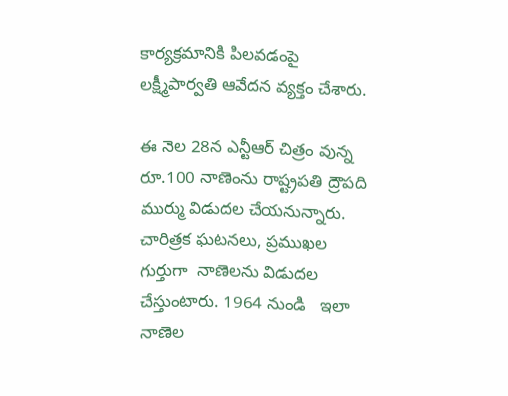కార్యక్రమానికి పిలవడంపై లక్ష్మీపార్వతి ఆవేదన వ్యక్తం చేశారు.

ఈ నెల 28న ఎన్టీఆర్ చిత్రం వున్న రూ.100 నాణెంను రాష్ట్రపతి ద్రౌపది ముర్ము విడుదల చేయనున్నారు. చారిత్రక ఘటనలు, ప్రముఖల గుర్తుగా  నాణెలను విడుదల చేస్తుంటారు. 1964 నుండి   ఇలా  నాణెల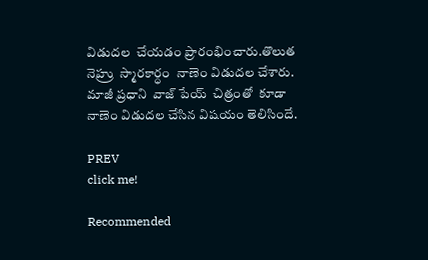విడుదల  చేయడం ప్రారంభించారు.తొలుత  నెహ్రు  స్మారకార్ధం  నాణెం విడుదల చేశారు.   మాజీ ప్రధాని  వాజ్ పేయ్  చిత్రంతో  కూడా  నాణెం విడుదల చేసిన విషయం తెలిసిందే.

PREV
click me!

Recommended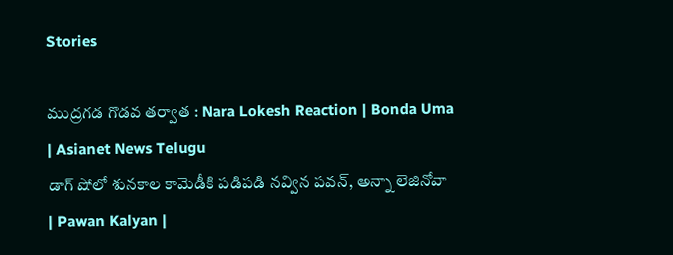Stories

ముద్రగడ గొడవ తర్వాత : Nara Lokesh Reaction | Bonda Uma | Asianet News Telugu
డాగ్ షోలో శునకాల కామెడీకి పడిపడి నవ్విన పవన్, అన్నా లెజినోవా | Pawan Kalyan |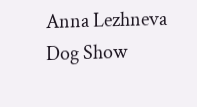Anna Lezhneva Dog Show